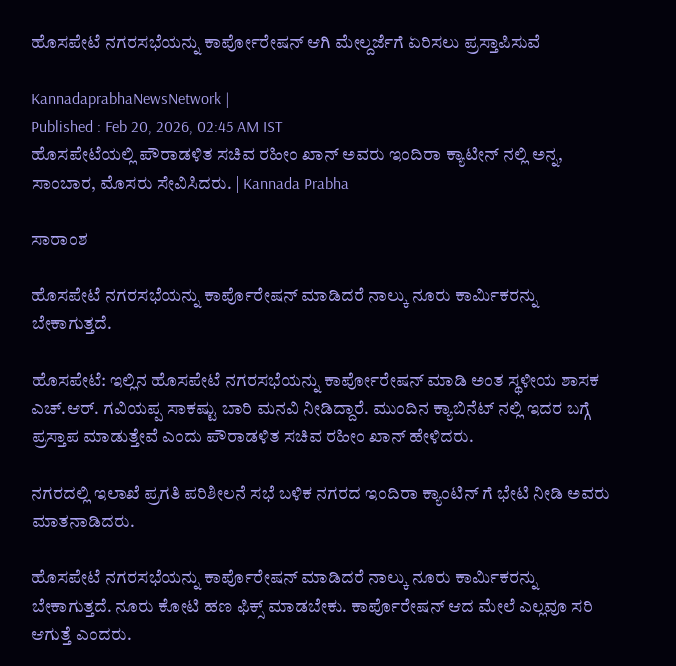ಹೊಸಪೇಟೆ ನಗರಸಭೆಯನ್ನು ಕಾರ್ಪೋರೇಷನ್ ಆಗಿ ಮೇಲ್ದರ್ಜೆಗೆ ಏರಿಸಲು ಪ್ರಸ್ತಾಪಿಸುವೆ

KannadaprabhaNewsNetwork |
Published : Feb 20, 2026, 02:45 AM IST
ಹೊಸಪೇಟೆಯಲ್ಲಿ ಪೌರಾಡಳಿತ ಸಚಿವ ರಹೀಂ ಖಾನ್ ಅವರು ಇಂದಿರಾ ಕ್ಯಾಟೀನ್ ನಲ್ಲಿ ಅನ್ನ, ಸಾಂಬಾರ, ಮೊಸರು ಸೇವಿಸಿದರು. | Kannada Prabha

ಸಾರಾಂಶ

ಹೊಸಪೇಟೆ ನಗರಸಭೆಯನ್ನು ಕಾರ್ಪೊರೇಷನ್ ಮಾಡಿದರೆ ನಾಲ್ಕು ನೂರು ಕಾರ್ಮಿಕರನ್ನು ಬೇಕಾಗುತ್ತದೆ.

ಹೊಸಪೇಟೆ: ಇಲ್ಲಿನ ಹೊಸಪೇಟೆ ನಗರಸಭೆಯನ್ನು ಕಾರ್ಪೋರೇಷನ್ ಮಾಡಿ ಅಂತ ಸ್ಥಳೀಯ ಶಾಸಕ ಎಚ್.ಆರ್. ಗವಿಯಪ್ಪ ಸಾಕಷ್ಟು ಬಾರಿ ಮನವಿ ನೀಡಿದ್ದಾರೆ. ಮುಂದಿನ ಕ್ಯಾಬಿನೆಟ್ ನಲ್ಲಿ ಇದರ ಬಗ್ಗೆ ಪ್ರಸ್ತಾಪ ಮಾಡುತ್ತೇವೆ ಎಂದು ಪೌರಾಡಳಿತ ಸಚಿವ ರಹೀಂ ಖಾನ್ ಹೇಳಿದರು.

ನಗರದಲ್ಲಿ ಇಲಾಖೆ ಪ್ರಗತಿ ಪರಿಶೀಲನೆ ಸಭೆ ಬಳಿಕ ನಗರದ ಇಂದಿರಾ ಕ್ಯಾಂಟಿನ್ ಗೆ ಭೇಟಿ ನೀಡಿ ಅವರು ಮಾತನಾಡಿದರು.

ಹೊಸಪೇಟೆ ನಗರಸಭೆಯನ್ನು ಕಾರ್ಪೊರೇಷನ್ ಮಾಡಿದರೆ ನಾಲ್ಕು ನೂರು ಕಾರ್ಮಿಕರನ್ನು ಬೇಕಾಗುತ್ತದೆ. ನೂರು ಕೋಟಿ ಹಣ ಫಿಕ್ಸ್ ಮಾಡಬೇಕು. ಕಾರ್ಪೊರೇಷನ್ ಆದ ಮೇಲೆ ಎಲ್ಲವೂ ಸರಿ ಆಗುತ್ತೆ ಎಂದರು.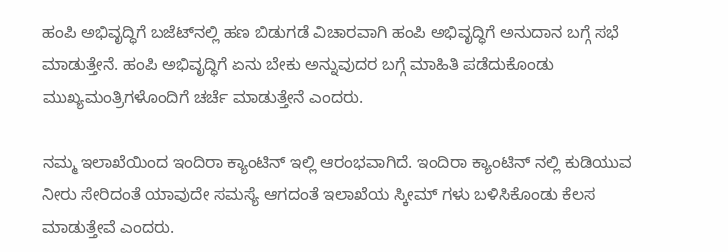ಹಂಪಿ ಅಭಿವೃದ್ಧಿಗೆ ಬಜೆಟ್‌ನಲ್ಲಿ ಹಣ ಬಿಡುಗಡೆ ವಿಚಾರವಾಗಿ ಹಂಪಿ ಅಭಿವೃದ್ಧಿಗೆ ಅನುದಾನ ಬಗ್ಗೆ ಸಭೆ ಮಾಡುತ್ತೇನೆ. ಹಂಪಿ ಅಭಿವೃದ್ಧಿಗೆ ಏನು ಬೇಕು ಅನ್ನುವುದರ ಬಗ್ಗೆ ಮಾಹಿತಿ ಪಡೆದುಕೊಂಡು ಮುಖ್ಯಮಂತ್ರಿಗಳೊಂದಿಗೆ ಚರ್ಚೆ ಮಾಡುತ್ತೇನೆ ಎಂದರು.

ನಮ್ಮ ಇಲಾಖೆಯಿಂದ ಇಂದಿರಾ ಕ್ಯಾಂಟಿನ್ ಇಲ್ಲಿ ಆರಂಭವಾಗಿದೆ. ಇಂದಿರಾ ಕ್ಯಾಂಟಿನ್ ನಲ್ಲಿ ಕುಡಿಯುವ ನೀರು ಸೇರಿದಂತೆ ಯಾವುದೇ ಸಮಸ್ಯೆ ಆಗದಂತೆ ಇಲಾಖೆಯ ಸ್ಕೀಮ್ ಗಳು ಬಳಿಸಿಕೊಂಡು ಕೆಲಸ ಮಾಡುತ್ತೇವೆ ಎಂದರು.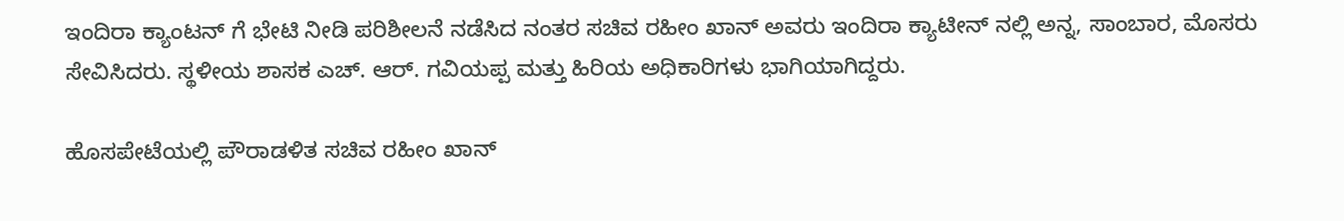ಇಂದಿರಾ ಕ್ಯಾಂಟನ್ ಗೆ ಭೇಟಿ ನೀಡಿ ಪರಿಶೀಲನೆ ನಡೆಸಿದ ನಂತರ ಸಚಿವ ರಹೀಂ ಖಾನ್ ಅವರು ಇಂದಿರಾ ಕ್ಯಾಟೀನ್ ನಲ್ಲಿ ಅನ್ನ, ಸಾಂಬಾರ, ಮೊಸರು ಸೇವಿಸಿದರು. ಸ್ಥಳೀಯ ಶಾಸಕ ಎಚ್. ಆರ್. ಗವಿಯಪ್ಪ ಮತ್ತು ಹಿರಿಯ ಅಧಿಕಾರಿಗಳು ಭಾಗಿಯಾಗಿದ್ದರು.

ಹೊಸಪೇಟೆಯಲ್ಲಿ ಪೌರಾಡಳಿತ ಸಚಿವ ರಹೀಂ ಖಾನ್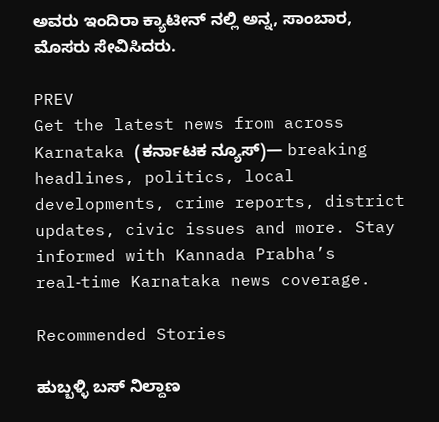ಅವರು ಇಂದಿರಾ ಕ್ಯಾಟೀನ್ ನಲ್ಲಿ ಅನ್ನ, ಸಾಂಬಾರ, ಮೊಸರು ಸೇವಿಸಿದರು.

PREV
Get the latest news from across Karnataka (ಕರ್ನಾಟಕ ನ್ಯೂಸ್)— breaking headlines, politics, local developments, crime reports, district updates, civic issues and more. Stay informed with Kannada Prabha’s real‑time Karnataka news coverage.

Recommended Stories

ಹುಬ್ಬಳ್ಳಿ ಬಸ್‌ ನಿಲ್ದಾಣ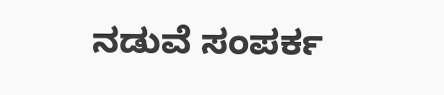ನಡುವೆ ಸಂಪರ್ಕ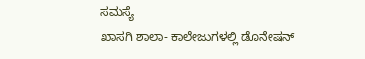ಸಮಸ್ಯೆ
ಖಾಸಗಿ ಶಾಲಾ- ಕಾಲೇಜುಗಳಲ್ಲಿ ಡೊನೇಷನ್‌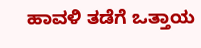ಹಾವಳಿ ತಡೆಗೆ ಒತ್ತಾಯ